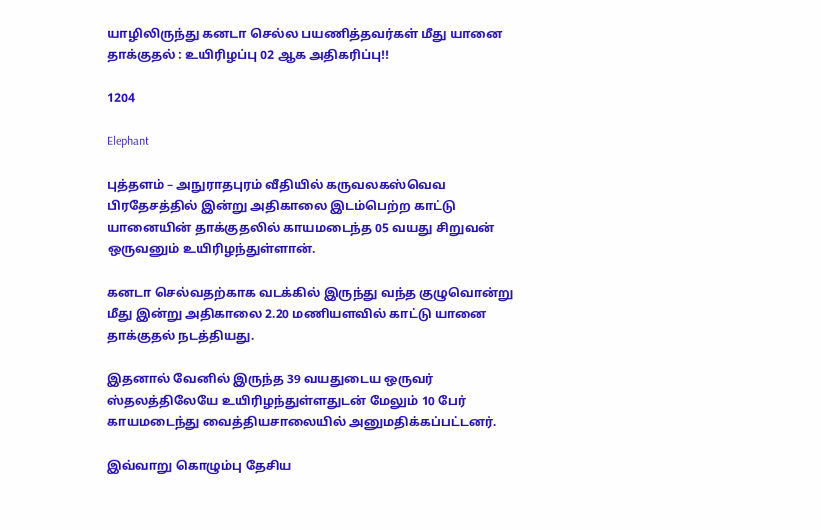யாழிலிருந்து கனடா செல்ல பயணித்தவர்கள் மீது யானை தாக்குதல் : உயிரிழப்பு 02 ஆக அதிகரிப்பு!!

1204

Elephant

புத்தளம் – அநுராதபுரம் வீதியில் கருவலகஸ்வெவ பிரதேசத்தில் இன்று அதிகாலை இடம்பெற்ற காட்டு யானையின் தாக்குதலில் காயமடைந்த 05 வயது சிறுவன் ஒருவனும் உயிரிழந்துள்ளான்.

கனடா செல்வதற்காக வடக்கில் இருந்து வந்த குழுவொன்று மீது இன்று அதிகாலை 2.20 மணியளவில் காட்டு யானை தாக்குதல் நடத்தியது.

இதனால் வேனில் இருந்த 39 வயதுடைய ஒருவர் ஸ்தலத்திலேயே உயிரிழந்துள்ளதுடன் மேலும் 10 பேர் காயமடைந்து வைத்தியசாலையில் அனுமதிக்கப்பட்டனர்.

இவ்வாறு கொழும்பு தேசிய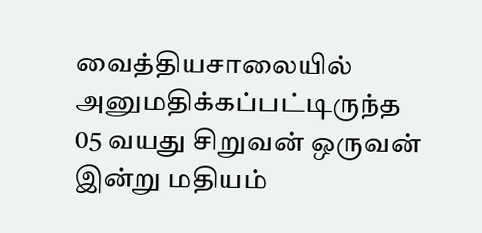வைத்தியசாலையில் அனுமதிக்கப்பட்டிருந்த 05 வயது சிறுவன் ஒருவன் இன்று மதியம்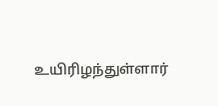உயிரிழந்துள்ளார்